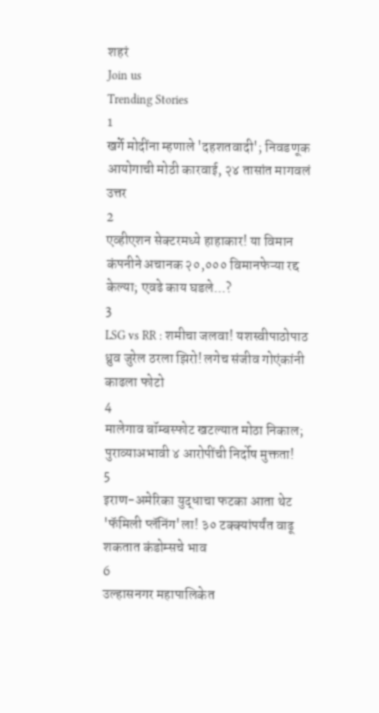शहरं
Join us
Trending Stories
1
खर्गे मोदींना म्हणाले 'दहशतवादी'; निवडणूक आयोगाची मोठी कारवाई, २४ तासांत मागवलं उत्तर
2
एव्हीएशन सेक्टरमध्ये हाहाकार! या विमान कंपनीने अचानक २०,००० विमानफेऱ्या रद्द केल्या; एवढे काय घडले...?
3
LSG vs RR : शमीचा जलवा! यशस्वीपाठोपाठ ध्रुव जुरेल ठरला झिरो! लगेच संजीव गोएंकांनी काढला फोटो
4
मालेगाव बॉम्बस्फोट खटल्यात मोठा निकाल; पुराव्याअभावी ४ आरोपींची निर्दोष मुक्तता!
5
इराण-अमेरिका युद्धाचा फटका आता थेट 'फॅमिली प्लॅनिंग'ला! ३० टक्क्यांपर्यंत वाढू शकतात कंडोम्सचे भाव
6
उल्हासनगर महापालिकेत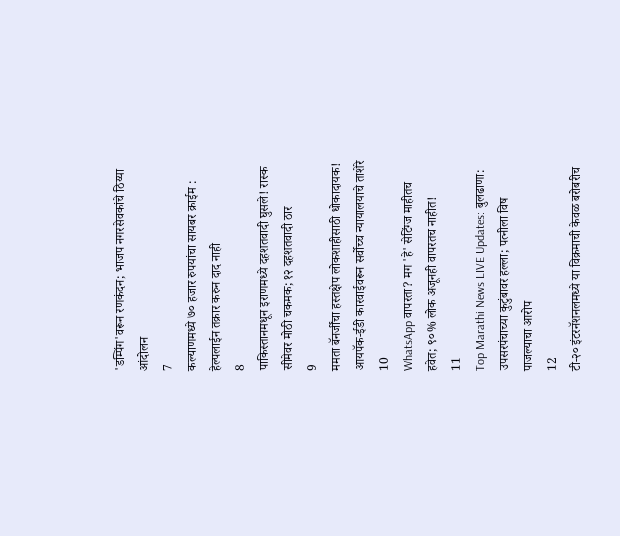'डम्पिंग'वरून रणकंदन; भाजप नगरसेवकांचे ठिय्या आंदोलन
7
कल्याणमध्ये ७० हजार रुपयांचा सायबर क्राईम : हेल्पलाईन तक्रार करुन दाद नाही
8
पाकिस्तानमधून इराणमध्ये दहशतवादी घुसले! रास्क सीमेवर मोठी चकमक; १२ दहशतवादी ठार
9
ममता बॅनर्जींचा हस्तक्षेप लोकशाहीसाठी धोकादायक! आयपॅक-ईडी कारवाईवरून सर्वोच्च न्यायालयाचे ताशेरे
10
WhatsApp वापरता? मग 'हे' सेटिंग्ज माहीतच हवेत; ९०% लोक अजूनही वापरतच नाहीत!
11
Top Marathi News LIVE Updates: बुलढाणा: उपसरपंचाच्या कुटुंबावर हल्ला; पत्नीला विष पाजल्याचा आरोप
12
टी-२० इंटरनॅशनलमध्ये या विक्रमाची केवळ बरोबरीच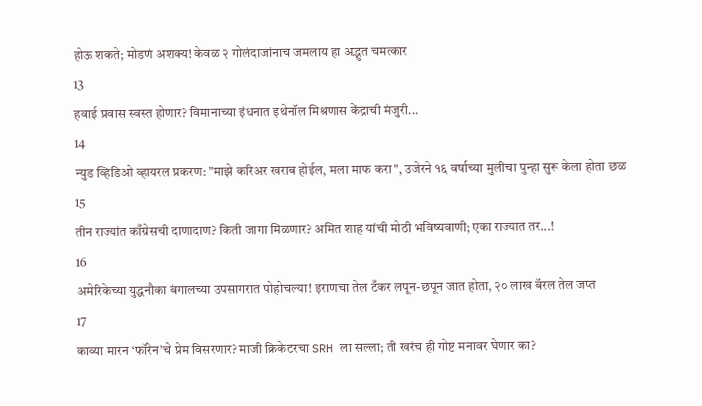होऊ शकते; मोडणं अशक्य! केवळ २ गोलंदाजांनाच जमलाय हा अद्भुत चमत्कार
13
हवाई प्रवास स्वस्त होणार? विमानाच्या इंधनात इथेनॉल मिश्रणास केंद्राची मंजुरी...
14
न्युड व्हिडिओ व्हायरल प्रकरण: "माझे करिअर खराब होईल, मला माफ करा", उजेरने १६ वर्षाच्या मुलीचा पुन्हा सुरू केला होता छळ
15
तीन राज्यांत काँग्रेसची दाणादाण? किती जागा मिळणार? अमित शाह यांची मोठी भविष्यवाणी; एका राज्यात तर...!
16
अमेरिकेच्या युद्धनौका बंगालच्या उपसागरात पोहोचल्या! इराणचा तेल टँकर लपून-छपून जात होता, २० लाख बॅरल तेल जप्त
17
काव्या मारन ‘फॉरेन’चे प्रेम विसरणार? माजी क्रिकेटरचा SRH ला सल्ला; ती खरंच ही गोष्ट मनावर घेणार का?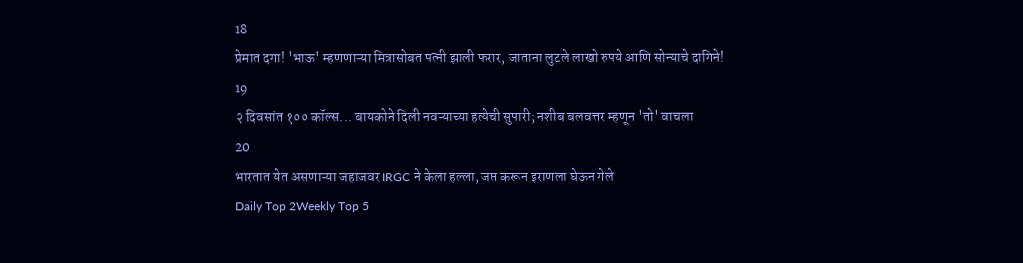18
प्रेमात दगा! 'भाऊ' म्हणणाऱ्या मित्रासोबत पत्नी झाली फरार, जाताना लुटले लाखो रुपये आणि सोन्याचे दागिने!
19
२ दिवसांत १०० कॉल्स... बायकोने दिली नवऱ्याच्या हत्येची सुपारी; नशीब बलवत्तर म्हणून 'तो' वाचला
20
भारतात येत असणाऱ्या जहाजवर IRGC ने केला हल्ला, जप्त करून इराणला घेऊन गेले
Daily Top 2Weekly Top 5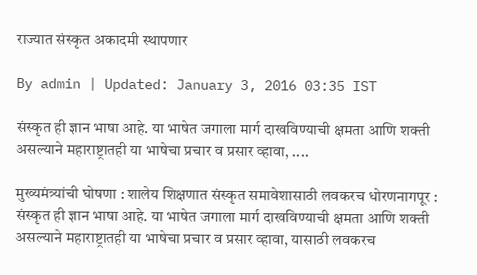राज्यात संस्कृत अकादमी स्थापणार

By admin | Updated: January 3, 2016 03:35 IST

संस्कृत ही ज्ञान भाषा आहे. या भाषेत जगाला मार्ग दाखविण्याची क्षमता आणि शक्ती असल्याने महाराष्ट्रातही या भाषेचा प्रचार व प्रसार व्हावा, ....

मुख्यमंत्र्यांची घोषणा : शालेय शिक्षणात संस्कृत समावेशासाठी लवकरच धोरणनागपूर : संस्कृत ही ज्ञान भाषा आहे. या भाषेत जगाला मार्ग दाखविण्याची क्षमता आणि शक्ती असल्याने महाराष्ट्रातही या भाषेचा प्रचार व प्रसार व्हावा, यासाठी लवकरच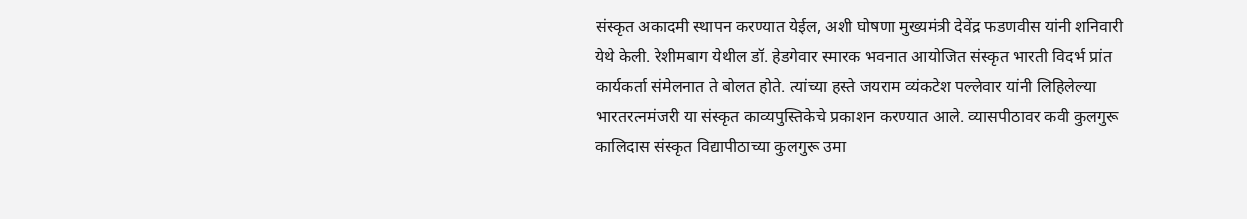संस्कृत अकादमी स्थापन करण्यात येईल, अशी घोषणा मुख्यमंत्री देवेंद्र फडणवीस यांनी शनिवारी येथे केली. रेशीमबाग येथील डॉ. हेडगेवार स्मारक भवनात आयोजित संस्कृत भारती विदर्भ प्रांत कार्यकर्ता संमेलनात ते बोलत होते. त्यांच्या हस्ते जयराम व्यंकटेश पल्लेवार यांनी लिहिलेल्या भारतरत्नमंजरी या संस्कृत काव्यपुस्तिकेचे प्रकाशन करण्यात आले. व्यासपीठावर कवी कुलगुरू कालिदास संस्कृत विद्यापीठाच्या कुलगुरू उमा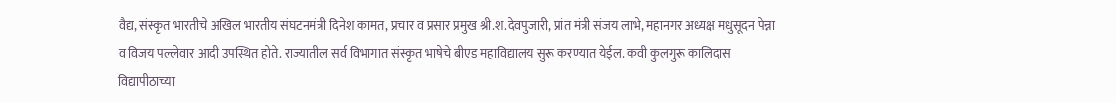वैद्य, संस्कृत भारतीचे अखिल भारतीय संघटनमंत्री दिनेश कामत, प्रचार व प्रसार प्रमुख श्री.श.देवपुजारी, प्रांत मंत्री संजय लाभे, महानगर अध्यक्ष मधुसूदन पेन्ना व विजय पल्लेवार आदी उपस्थित होते. राज्यातील सर्व विभागात संस्कृत भाषेचे बीएड महाविद्यालय सुरू करण्यात येईल. कवी कुलगुरू कालिदास विद्यापीठाच्या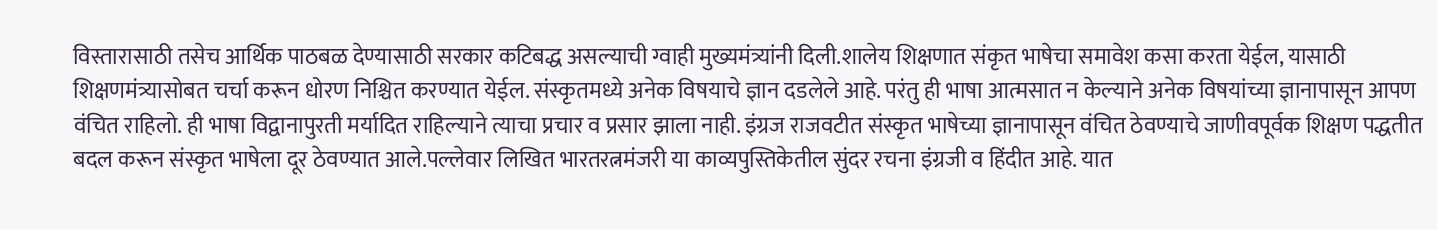विस्तारासाठी तसेच आर्थिक पाठबळ देण्यासाठी सरकार कटिबद्ध असल्याची ग्वाही मुख्यमंत्र्यांनी दिली.शालेय शिक्षणात संकृत भाषेचा समावेश कसा करता येईल, यासाठी शिक्षणमंत्र्यासोबत चर्चा करून धोरण निश्चित करण्यात येईल. संस्कृतमध्ये अनेक विषयाचे ज्ञान दडलेले आहे. परंतु ही भाषा आत्मसात न केल्याने अनेक विषयांच्या ज्ञानापासून आपण वंचित राहिलो. ही भाषा विद्वानापुरती मर्यादित राहिल्याने त्याचा प्रचार व प्रसार झाला नाही. इंग्रज राजवटीत संस्कृत भाषेच्या ज्ञानापासून वंचित ठेवण्याचे जाणीवपूर्वक शिक्षण पद्धतीत बदल करून संस्कृत भाषेला दूर ठेवण्यात आले.पल्लेवार लिखित भारतरत्नमंजरी या काव्यपुस्तिकेतील सुंदर रचना इंग्रजी व हिंदीत आहे. यात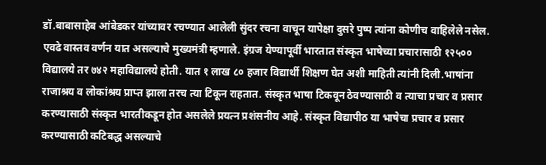डॉ.बाबासाहेब आंबेडकर यांच्यावर रचण्यात आलेली सुंदर रचना वाचून यापेक्षा दुसरे पुष्प त्यांना कोणीच वाहिलेले नसेल. एवढे वास्तव वर्णन यात असल्याचे मुख्यमंत्री म्हणाले. इंग्रज येण्यापूर्वी भारतात संस्कृत भाषेच्या प्रचारासाठी १२५०० विद्यालये तर ७४२ महाविद्यालये होती. यात १ लाख ८० हजार विद्यार्थी शिक्षण घेत अशी माहिती त्यांनी दिली.भाषांना राजाश्रय व लोकांश्रय प्राप्त झाला तरच त्या टिकून राहतात. संस्कृत भाषा टिकवून ठेवण्यासाठी व त्याचा प्रचार व प्रसार करण्यासाठी संस्कृत भारतीकडून होत असलेले प्रयत्न प्रशंसनीय आहे. संस्कृत विद्यापीठ या भाषेचा प्रचार व प्रसार करण्यासाठी कटिबद्ध असल्याचे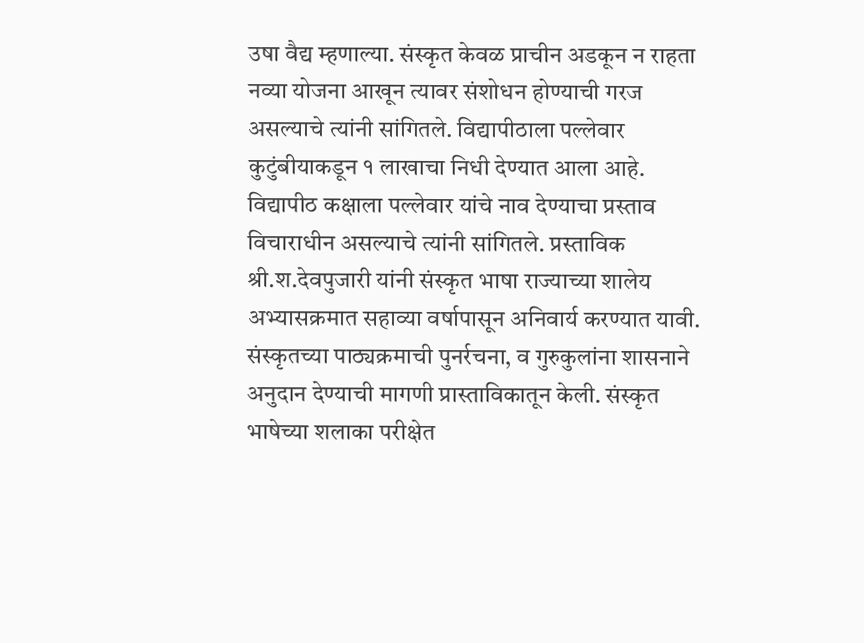उषा वैद्य म्हणाल्या. संस्कृत केवळ प्राचीन अडकून न राहता नव्या योजना आखून त्यावर संशोधन होण्याची गरज असल्याचे त्यांनी सांगितले. विद्यापीठाला पल्लेवार कुटुंबीयाकडून १ लाखाचा निधी देण्यात आला आहे. विद्यापीठ कक्षाला पल्लेवार यांचे नाव देण्याचा प्रस्ताव विचाराधीन असल्याचे त्यांनी सांगितले. प्रस्ताविक श्री.श.देवपुजारी यांनी संस्कृत भाषा राज्याच्या शालेय अभ्यासक्रमात सहाव्या वर्षापासून अनिवार्य करण्यात यावी. संस्कृतच्या पाठ्यक्रमाची पुनर्रचना, व गुरुकुलांना शासनाने अनुदान देण्याची मागणी प्रास्ताविकातून केली. संस्कृत भाषेच्या शलाका परीक्षेत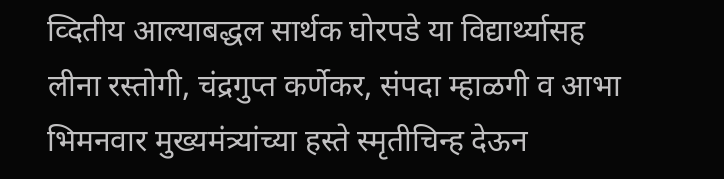व्दितीय आल्याबद्धल सार्थक घोरपडे या विद्यार्थ्यासह लीना रस्तोगी, चंद्रगुप्त कर्णेकर, संपदा म्हाळगी व आभा भिमनवार मुख्यमंत्र्यांच्या हस्ते स्मृतीचिन्ह देऊन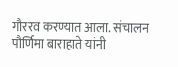गौररव करण्यात आला. संचालन पौर्णिमा बाराहाते यांनी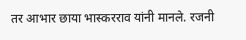तर आभार छाया भास्करराव यांनी मानले. रजनी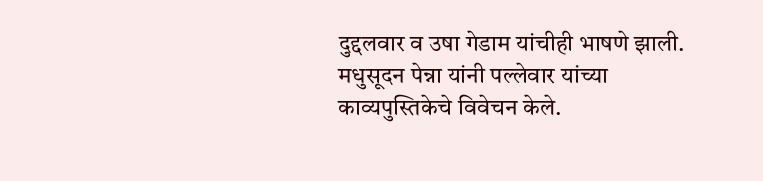दुद्दलवार व उषा गेडाम यांचीही भाषणे झाली. मधुसूदन पेन्ना यांनी पल्लेवार यांच्या काव्यपुस्तिकेचे विवेचन केले.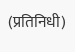(प्रतिनिधी)